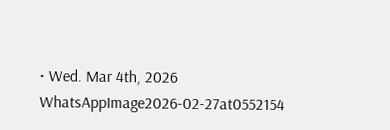• Wed. Mar 4th, 2026
WhatsAppImage2026-02-27at0552154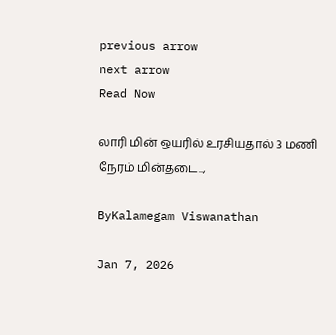previous arrow
next arrow
Read Now

லாரி மின் ஒயரில் உரசியதால் 3 மணி நேரம் மின்தடை..,

ByKalamegam Viswanathan

Jan 7, 2026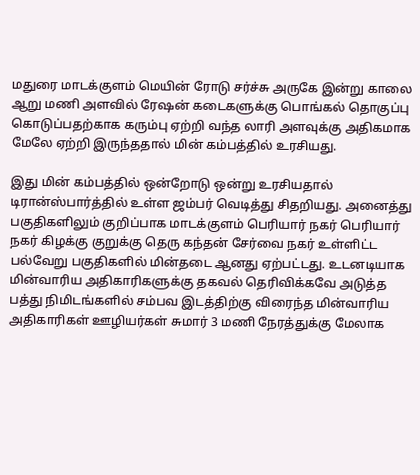மதுரை மாடக்குளம் மெயின் ரோடு சர்ச்சு அருகே இன்று காலை ஆறு மணி அளவில் ரேஷன் கடைகளுக்கு பொங்கல் தொகுப்பு கொடுப்பதற்காக கரும்பு ஏற்றி வந்த லாரி அளவுக்கு அதிகமாக மேலே ஏற்றி இருந்ததால் மின் கம்பத்தில் உரசியது.

இது மின் கம்பத்தில் ஒன்றோடு ஒன்று உரசியதால் டிரான்ஸ்பார்த்தில் உள்ள ஜம்பர் வெடித்து சிதறியது. அனைத்து பகுதிகளிலும் குறிப்பாக மாடக்குளம் பெரியார் நகர் பெரியார் நகர் கிழக்கு குறுக்கு தெரு கந்தன் சேர்வை நகர் உள்ளிட்ட பல்வேறு பகுதிகளில் மின்தடை ஆனது ஏற்பட்டது. உடனடியாக மின்வாரிய அதிகாரிகளுக்கு தகவல் தெரிவிக்கவே அடுத்த பத்து நிமிடங்களில் சம்பவ இடத்திற்கு விரைந்த மின்வாரிய அதிகாரிகள் ஊழியர்கள் சுமார் 3 மணி நேரத்துக்கு மேலாக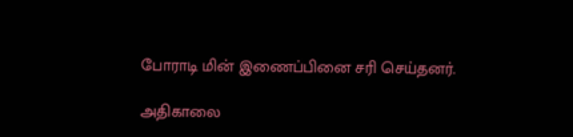போராடி மின் இணைப்பினை சரி செய்தனர்.

அதிகாலை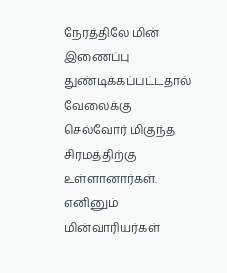நேரத்திலே மின் இணைப்பு துண்டிக்கப்பட்டதால் வேலைக்கு செல்வோர் மிகுந்த சிரமத்திற்கு உள்ளானார்கள். எனினும் மின்வாரியர்கள்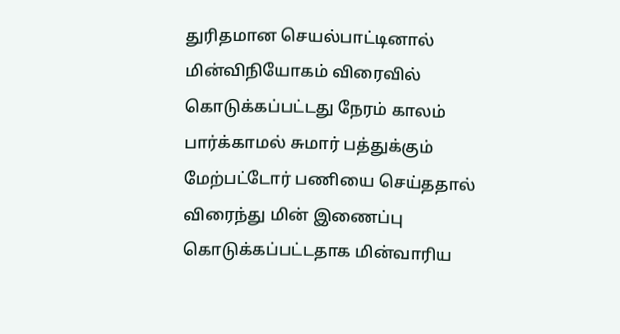துரிதமான செயல்பாட்டினால் மின்விநியோகம் விரைவில் கொடுக்கப்பட்டது நேரம் காலம் பார்க்காமல் சுமார் பத்துக்கும் மேற்பட்டோர் பணியை செய்ததால் விரைந்து மின் இணைப்பு கொடுக்கப்பட்டதாக மின்வாரிய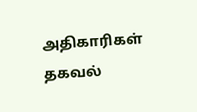அதிகாரிகள் தகவல்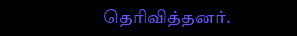தெரிவித்தனர்.